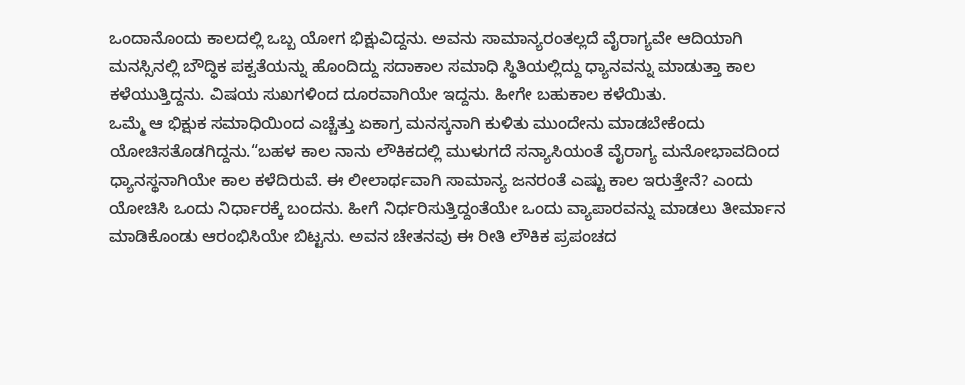ಒಂದಾನೊಂದು ಕಾಲದಲ್ಲಿ ಒಬ್ಬ ಯೋಗ ಭಿಕ್ಷುವಿದ್ದನು. ಅವನು ಸಾಮಾನ್ಯರಂತಲ್ಲದೆ ವೈರಾಗ್ಯವೇ ಆದಿಯಾಗಿ ಮನಸ್ಸಿನಲ್ಲಿ ಬೌದ್ಧಿಕ ಪಕ್ವತೆಯನ್ನು ಹೊಂದಿದ್ದು ಸದಾಕಾಲ ಸಮಾಧಿ ಸ್ಥಿತಿಯಲ್ಲಿದ್ದು ಧ್ಯಾನವನ್ನು ಮಾಡುತ್ತಾ ಕಾಲ ಕಳೆಯುತ್ತಿದ್ದನು. ವಿಷಯ ಸುಖಗಳಿಂದ ದೂರವಾಗಿಯೇ ಇದ್ದನು. ಹೀಗೇ ಬಹುಕಾಲ ಕಳೆಯಿತು.
ಒಮ್ಮೆ ಆ ಭಿಕ್ಷುಕ ಸಮಾಧಿಯಿಂದ ಎಚ್ಚೆತ್ತು ಏಕಾಗ್ರ ಮನಸ್ಕನಾಗಿ ಕುಳಿತು ಮುಂದೇನು ಮಾಡಬೇಕೆಂದು ಯೋಚಿಸತೊಡಗಿದ್ದನು.“ಬಹಳ ಕಾಲ ನಾನು ಲೌಕಿಕದಲ್ಲಿ ಮುಳುಗದೆ ಸನ್ಯಾಸಿಯಂತೆ ವೈರಾಗ್ಯ ಮನೋಭಾವದಿಂದ ಧ್ಯಾನಸ್ಥನಾಗಿಯೇ ಕಾಲ ಕಳೆದಿರುವೆ. ಈ ಲೀಲಾರ್ಥವಾಗಿ ಸಾಮಾನ್ಯ ಜನರಂತೆ ಎಷ್ಟು ಕಾಲ ಇರುತ್ತೇನೆ? ಎಂದು ಯೋಚಿಸಿ ಒಂದು ನಿರ್ಧಾರಕ್ಕೆ ಬಂದನು. ಹೀಗೆ ನಿರ್ಧರಿಸುತ್ತಿದ್ದಂತೆಯೇ ಒಂದು ವ್ಯಾಪಾರವನ್ನು ಮಾಡಲು ತೀರ್ಮಾನ ಮಾಡಿಕೊಂಡು ಆರಂಭಿಸಿಯೇ ಬಿಟ್ಟನು. ಅವನ ಚೇತನವು ಈ ರೀತಿ ಲೌಕಿಕ ಪ್ರಪಂಚದ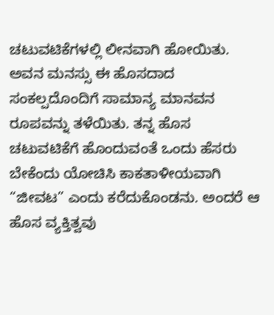ಚಟುವಟಿಕೆಗಳಲ್ಲಿ ಲೀನವಾಗಿ ಹೋಯಿತು. ಅವನ ಮನಸ್ಸು ಈ ಹೊಸದಾದ ಸಂಕಲ್ಪದೊಂದಿಗೆ ಸಾಮಾನ್ಯ ಮಾನವನ ರೂಪವನ್ನು ತಳೆಯಿತು. ತನ್ನ ಹೊಸ ಚಟುವಟಿಕೆಗೆ ಹೊಂದುವಂತೆ ಒಂದು ಹೆಸರು ಬೇಕೆಂದು ಯೋಚಿಸಿ ಕಾಕತಾಳೀಯವಾಗಿ “ಜೀವಟ” ಎಂದು ಕರೆದುಕೊಂಡನು. ಅಂದರೆ ಆ ಹೊಸ ವ್ಯಕ್ತಿತ್ವವು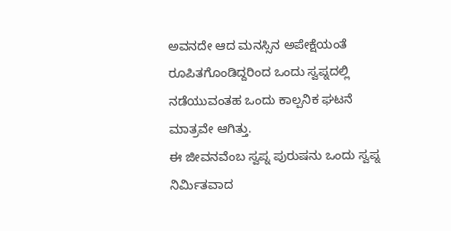ಅವನದೇ ಆದ ಮನಸ್ಸಿನ ಅಪೇಕ್ಷೆಯಂತೆ ರೂಪಿತಗೊಂಡಿದ್ದರಿಂದ ಒಂದು ಸ್ವಪ್ನದಲ್ಲಿ ನಡೆಯುವಂತಹ ಒಂದು ಕಾಲ್ಪನಿಕ ಘಟನೆ ಮಾತ್ರವೇ ಆಗಿತ್ತು.
ಈ ಜೀವನವೆಂಬ ಸ್ವಪ್ನ ಪುರುಷನು ಒಂದು ಸ್ವಪ್ನ ನಿರ್ಮಿತವಾದ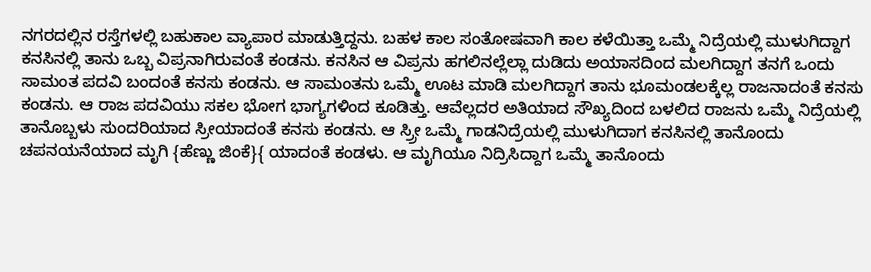ನಗರದಲ್ಲಿನ ರಸ್ತೆಗಳಲ್ಲಿ ಬಹುಕಾಲ ವ್ಯಾಪಾರ ಮಾಡುತ್ತಿದ್ದನು. ಬಹಳ ಕಾಲ ಸಂತೋಷವಾಗಿ ಕಾಲ ಕಳೆಯಿತ್ತಾ ಒಮ್ಮೆ ನಿದ್ರೆಯಲ್ಲಿ ಮುಳುಗಿದ್ದಾಗ ಕನಸಿನಲ್ಲಿ ತಾನು ಒಬ್ಬ ವಿಪ್ರನಾಗಿರುವಂತೆ ಕಂಡನು. ಕನಸಿನ ಆ ವಿಪ್ರನು ಹಗಲಿನಲ್ಲೆಲ್ಲಾ ದುಡಿದು ಅಯಾಸದಿಂದ ಮಲಗಿದ್ದಾಗ ತನಗೆ ಒಂದು ಸಾಮಂತ ಪದವಿ ಬಂದಂತೆ ಕನಸು ಕಂಡನು. ಆ ಸಾಮಂತನು ಒಮ್ಮೆ ಊಟ ಮಾಡಿ ಮಲಗಿದ್ದಾಗ ತಾನು ಭೂಮಂಡಲಕ್ಕೆಲ್ಲ ರಾಜನಾದಂತೆ ಕನಸು ಕಂಡನು. ಆ ರಾಜ ಪದವಿಯು ಸಕಲ ಭೋಗ ಭಾಗ್ಯಗಳಿಂದ ಕೂಡಿತ್ತು. ಆವೆಲ್ಲದರ ಅತಿಯಾದ ಸೌಖ್ಯದಿಂದ ಬಳಲಿದ ರಾಜನು ಒಮ್ಮೆ ನಿದ್ರೆಯಲ್ಲಿ ತಾನೊಬ್ಬಳು ಸುಂದರಿಯಾದ ಸ್ರೀಯಾದಂತೆ ಕನಸು ಕಂಡನು. ಆ ಸ್ರ್ರೀ ಒಮ್ಮೆ ಗಾಡನಿದ್ರೆಯಲ್ಲಿ ಮುಳುಗಿದಾಗ ಕನಸಿನಲ್ಲಿ ತಾನೊಂದು ಚಪನಯನೆಯಾದ ಮೃಗಿ {ಹೆಣ್ಣು ಜಿಂಕೆ}{ ಯಾದಂತೆ ಕಂಡಳು. ಆ ಮೃಗಿಯೂ ನಿದ್ರಿಸಿದ್ದಾಗ ಒಮ್ಮೆ ತಾನೊಂದು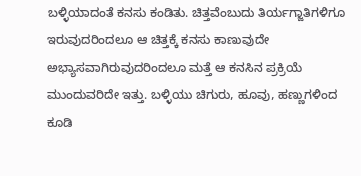ಬಳ್ಳಿಯಾದಂತೆ ಕನಸು ಕಂಡಿತು. ಚಿತ್ತವೆಂಬುದು ತಿರ್ಯಗ್ಜಾತಿಗಳಿಗೂ ಇರುವುದರಿಂದಲೂ ಆ ಚಿತ್ತಕ್ಕೆ ಕನಸು ಕಾಣುವುದೇ ಅಭ್ಯಾಸವಾಗಿರುವುದರಿಂದಲೂ ಮತ್ತೆ ಆ ಕನಸಿನ ಪ್ರಕ್ರಿಯೆ ಮುಂದುವರಿದೇ ಇತ್ತು. ಬಳ್ಳಿಯು ಚಿಗುರು, ಹೂವು, ಹಣ್ಣುಗಳಿಂದ ಕೂಡಿ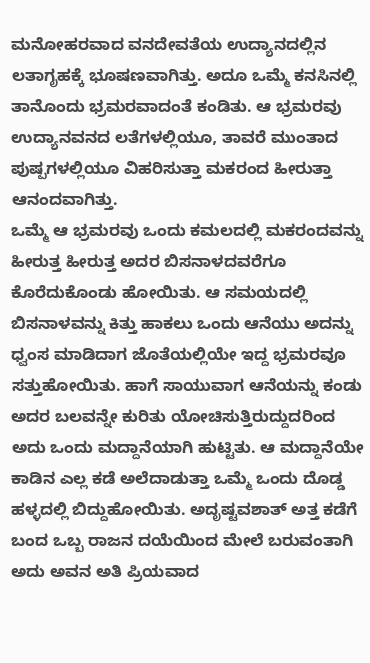ಮನೋಹರವಾದ ವನದೇವತೆಯ ಉದ್ಯಾನದಲ್ಲಿನ ಲತಾಗೃಹಕ್ಕೆ ಭೂಷಣವಾಗಿತ್ತು. ಅದೂ ಒಮ್ಮೆ ಕನಸಿನಲ್ಲಿ ತಾನೊಂದು ಭ್ರಮರವಾದಂತೆ ಕಂಡಿತು. ಆ ಭ್ರಮರವು ಉದ್ಯಾನವನದ ಲತೆಗಳಲ್ಲಿಯೂ, ತಾವರೆ ಮುಂತಾದ ಪುಷ್ಪಗಳಲ್ಲಿಯೂ ವಿಹರಿಸುತ್ತಾ ಮಕರಂದ ಹೀರುತ್ತಾ ಆನಂದವಾಗಿತ್ತು.
ಒಮ್ಮೆ ಆ ಭ್ರಮರವು ಒಂದು ಕಮಲದಲ್ಲಿ ಮಕರಂದವನ್ನು ಹೀರುತ್ತ ಹೀರುತ್ತ ಅದರ ಬಿಸನಾಳದವರೆಗೂ ಕೊರೆದುಕೊಂಡು ಹೋಯಿತು. ಆ ಸಮಯದಲ್ಲಿ ಬಿಸನಾಳವನ್ನು ಕಿತ್ತು ಹಾಕಲು ಒಂದು ಆನೆಯು ಅದನ್ನು ಧ್ವಂಸ ಮಾಡಿದಾಗ ಜೊತೆಯಲ್ಲಿಯೇ ಇದ್ದ ಭ್ರಮರವೂ ಸತ್ತುಹೋಯಿತು. ಹಾಗೆ ಸಾಯುವಾಗ ಆನೆಯನ್ನು ಕಂಡು ಅದರ ಬಲವನ್ನೇ ಕುರಿತು ಯೋಚಿಸುತ್ತಿರುದ್ದುದರಿಂದ ಅದು ಒಂದು ಮದ್ದಾನೆಯಾಗಿ ಹುಟ್ಟಿತು. ಆ ಮದ್ದಾನೆಯೇ ಕಾಡಿನ ಎಲ್ಲ ಕಡೆ ಅಲೆದಾಡುತ್ತಾ ಒಮ್ಮೆ ಒಂದು ದೊಡ್ಡ ಹಳ್ಳದಲ್ಲಿ ಬಿದ್ದುಹೋಯಿತು. ಅದೃಷ್ಟವಶಾತ್ ಅತ್ತ ಕಡೆಗೆ ಬಂದ ಒಬ್ಬ ರಾಜನ ದಯೆಯಿಂದ ಮೇಲೆ ಬರುವಂತಾಗಿ ಅದು ಅವನ ಅತಿ ಪ್ರಿಯವಾದ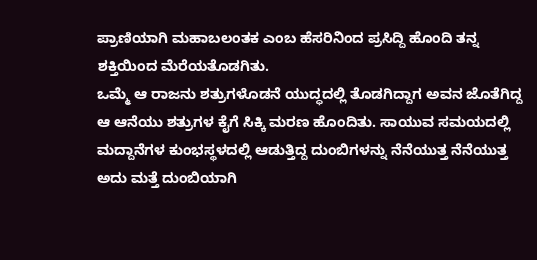ಪ್ರಾಣಿಯಾಗಿ ಮಹಾಬಲಂತಕ ಎಂಬ ಹೆಸರಿನಿಂದ ಪ್ರಸಿದ್ದಿ ಹೊಂದಿ ತನ್ನ ಶಕ್ತಿಯಿಂದ ಮೆರೆಯತೊಡಗಿತು.
ಒಮ್ಮೆ ಆ ರಾಜನು ಶತ್ರುಗಳೊಡನೆ ಯುದ್ಧದಲ್ಲಿ ತೊಡಗಿದ್ದಾಗ ಅವನ ಜೊತೆಗಿದ್ದ ಆ ಆನೆಯು ಶತ್ರುಗಳ ಕೈಗೆ ಸಿಕ್ಕಿ ಮರಣ ಹೊಂದಿತು. ಸಾಯುವ ಸಮಯದಲ್ಲಿ ಮದ್ದಾನೆಗಳ ಕುಂಭಸ್ಥಳದಲ್ಲಿ ಆಡುತ್ತಿದ್ದ ದುಂಬಿಗಳನ್ನು ನೆನೆಯುತ್ತ ನೆನೆಯುತ್ತ ಅದು ಮತ್ತೆ ದುಂಬಿಯಾಗಿ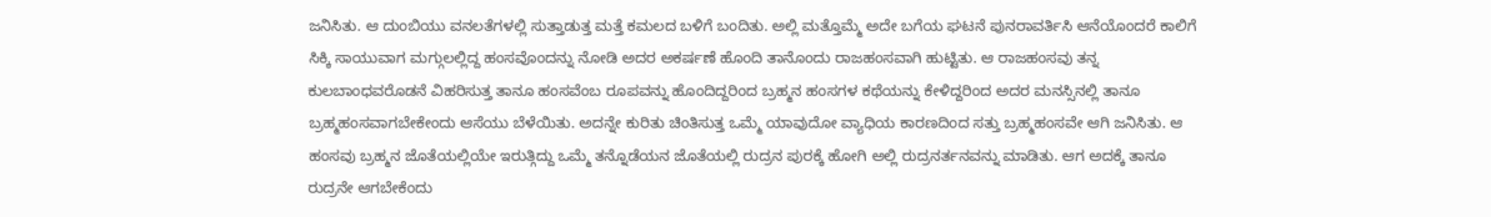ಜನಿಸಿತು. ಆ ದುಂಬಿಯು ವನಲತೆಗಳಲ್ಲಿ ಸುತ್ತಾಡುತ್ತ ಮತ್ತೆ ಕಮಲದ ಬಳಿಗೆ ಬಂದಿತು. ಅಲ್ಲಿ ಮತ್ತೊಮ್ಮೆ ಅದೇ ಬಗೆಯ ಘಟನೆ ಪುನರಾವರ್ತಿಸಿ ಆನೆಯೊಂದರೆ ಕಾಲಿಗೆ ಸಿಕ್ಕಿ ಸಾಯುವಾಗ ಮಗ್ಗುಲಲ್ಲಿದ್ದ ಹಂಸವೊಂದನ್ನು ನೋಡಿ ಅದರ ಅಕರ್ಷಣೆ ಹೊಂದಿ ತಾನೊಂದು ರಾಜಹಂಸವಾಗಿ ಹುಟ್ಟಿತು. ಆ ರಾಜಹಂಸವು ತನ್ನ ಕುಲಬಾಂಧವರೊಡನೆ ವಿಹರಿಸುತ್ತ ತಾನೂ ಹಂಸವೆಂಬ ರೂಪವನ್ನು ಹೊಂದಿದ್ದರಿಂದ ಬ್ರಹ್ಮನ ಹಂಸಗಳ ಕಥೆಯನ್ನು ಕೇಳಿದ್ದರಿಂದ ಅದರ ಮನಸ್ಸಿನಲ್ಲಿ ತಾನೂ ಬ್ರಹ್ಮಹಂಸವಾಗಬೇಕೇಂದು ಆಸೆಯು ಬೆಳೆಯಿತು. ಅದನ್ನೇ ಕುರಿತು ಚಿಂತಿಸುತ್ತ ಒಮ್ಮೆ ಯಾವುದೋ ವ್ಯಾಧಿಯ ಕಾರಣದಿಂದ ಸತ್ತು ಬ್ರಹ್ಮಹಂಸವೇ ಆಗಿ ಜನಿಸಿತು. ಆ ಹಂಸವು ಬ್ರಹ್ಮನ ಜೊತೆಯಲ್ಲಿಯೇ ಇರುತ್ಗಿದ್ದು ಒಮ್ಮೆ ತನ್ನೊಡೆಯನ ಜೊತೆಯಲ್ಲಿ ರುದ್ರನ ಪುರಕ್ಕೆ ಹೋಗಿ ಅಲ್ಲಿ ರುದ್ರನರ್ತನವನ್ನು ಮಾಡಿತು. ಆಗ ಅದಕ್ಕೆ ತಾನೂ ರುದ್ರನೇ ಆಗಬೇಕೆಂದು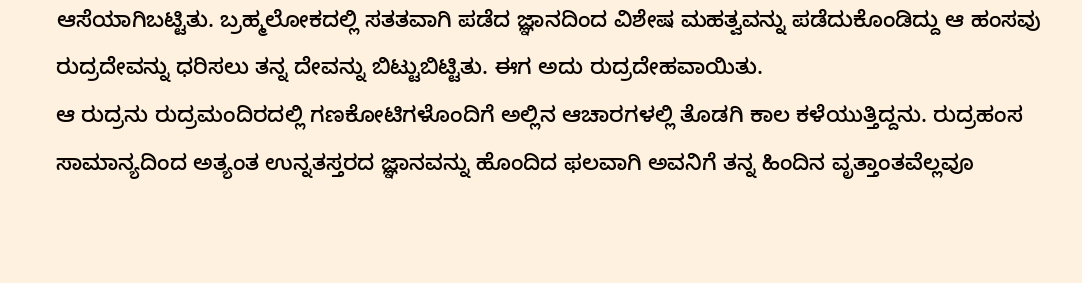ಆಸೆಯಾಗಿಬಟ್ಟಿತು. ಬ್ರಹ್ಮಲೋಕದಲ್ಲಿ ಸತತವಾಗಿ ಪಡೆದ ಜ್ಞಾನದಿಂದ ವಿಶೇಷ ಮಹತ್ವವನ್ನು ಪಡೆದುಕೊಂಡಿದ್ದು ಆ ಹಂಸವು ರುದ್ರದೇವನ್ನು ಧರಿಸಲು ತನ್ನ ದೇವನ್ನು ಬಿಟ್ಟುಬಿಟ್ಟಿತು. ಈಗ ಅದು ರುದ್ರದೇಹವಾಯಿತು.
ಆ ರುದ್ರನು ರುದ್ರಮಂದಿರದಲ್ಲಿ ಗಣಕೋಟಿಗಳೊಂದಿಗೆ ಅಲ್ಲಿನ ಆಚಾರಗಳಲ್ಲಿ ತೊಡಗಿ ಕಾಲ ಕಳೆಯುತ್ತಿದ್ದನು. ರುದ್ರಹಂಸ ಸಾಮಾನ್ಯದಿಂದ ಅತ್ಯಂತ ಉನ್ನತಸ್ತರದ ಜ್ಞಾನವನ್ನು ಹೊಂದಿದ ಫಲವಾಗಿ ಅವನಿಗೆ ತನ್ನ ಹಿಂದಿನ ವೃತ್ತಾಂತವೆಲ್ಲವೂ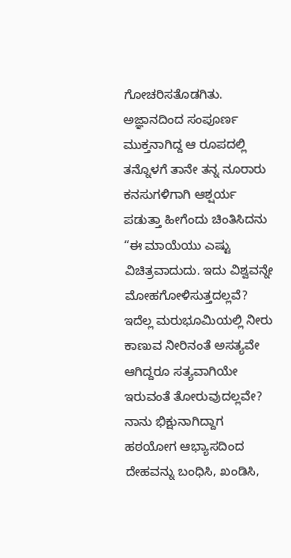ಗೋಚರಿಸತೊಡಗಿತು. ಅಜ್ಞಾನದಿಂದ ಸಂಪೂರ್ಣ ಮುಕ್ತನಾಗಿದ್ದ ಆ ರೂಪದಲ್ಲಿ ತನ್ನೊಳಗೆ ತಾನೇ ತನ್ನ ನೂರಾರು ಕನಸುಗಳಿಗಾಗಿ ಆಶ್ಷರ್ಯ ಪಡುತ್ತಾ ಹೀಗೆಂದು ಚಿಂತಿಸಿದನು “ಈ ಮಾಯೆಯು ಎಷ್ಟು ವಿಚಿತ್ರವಾದುದು. ಇದು ವಿಶ್ವವನ್ನೇ ಮೋಹಗೋಳಿಸುತ್ತದಲ್ಲವೆ? ಇದೆಲ್ಲ ಮರುಭೂಮಿಯಲ್ಲಿ ನೀರು ಕಾಣುವ ನೀರಿನಂತೆ ಅಸತ್ಯವೇ ಆಗಿದ್ದರೂ ಸತ್ಯವಾಗಿಯೇ ಇರುವಂತೆ ತೋರುವುದಲ್ಲವೇ? ನಾನು ಭಿಕ್ಷುನಾಗಿದ್ದಾಗ ಹಠಯೋಗ ಆಭ್ಯಾಸದಿಂದ ದೇಹವನ್ನು ಬಂಧಿಸಿ, ಖಂಡಿಸಿ,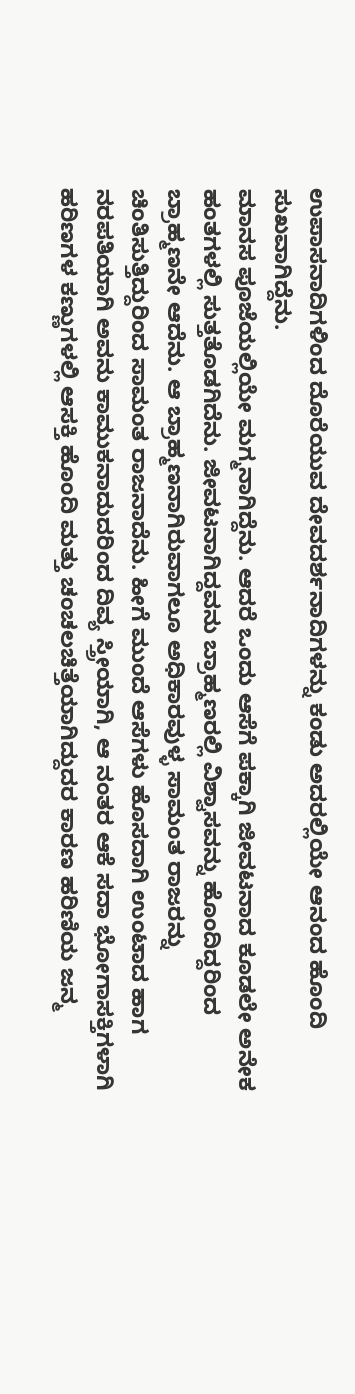ಉಪಾಸನಾದಿಗಳಿಂದ ದೊರೆಯುವ ದೇವದರ್ಶನಾದಿಗಳನ್ನು ಕಂಡು ಅದರಲ್ಲಿಯೇ ಆನಂದ ಹೊಂದಿ ಸುಖವಾಗಿದ್ದೆನು.
ಮಾನಸ ಪೂಜೆಯಲ್ಲಿಯೇ ಮಗ್ಮನಾಗಿದ್ದೆನು. ಆದರೆ ಒಂದು ಆಸೆಗೆ ಪಕ್ಕಾಗಿ ಜೀವಟನಾದ ಕೂಡಲೇ ಅನೇಕ ಹಂತಗಳಲ್ಲಿ ಸುತ್ತತೊಡಗಿದೆನು. ಜೀವಟನಾಗಿದ್ದವನು ಬ್ರಾಹ್ಮಣರಲ್ಲಿ ವಿಶ್ವಾಸವನ್ನು ಹೊಂದಿದ್ದರಿಂದ ಬ್ರಾಹ್ಮಣನೇ ಆದೆನು. ಆ ಬ್ರಾಹ್ಮಣನಾಗಿರುವಾಗಲೂ ಅಧಿಕಾರವುಳ್ಳ ಸಾಮಂತ ರಾಜರನ್ನು ಚಿಂತಿಸುತ್ತಿದ್ದುರಿಂದ ಸಾಮಂತ ರಾಜನಾದೆನು. ಹೀಗೆ ಮುಂದೆ ಆಸೆಗಳು ಹೊಸದಾಗಿ ಉಂಟಾದ ಹಾಗ ನರಪತಿಯಾಗಿ ಅವನು ಕಾಮುಕನಾದುದರಿಂದ ದಿವ್ಯ ಸ್ತ್ರೀಯಾಗಿ, ಆ ನಂತರ ಆಕೆ ಸದಾ ಭೋಗಾಸಕ್ತಿಗಳಾಗಿ ಹರಿಣಗಳ ಕಣ್ಣುಗಳಲ್ಲಿ ಆಸಕ್ತಿ ಹೊಂದಿ ಮತ್ತು ಚಂಚಲಚಿತ್ತೆಯಾಗಿದ್ದುದರ ಕಾರಣ ಹರಿಣಿಯ ಜನ್ಮ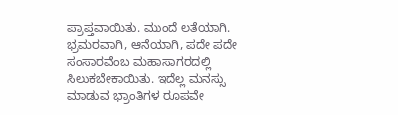ಪ್ರಾಪ್ತವಾಯಿತು. ಮುಂದೆ ಲತೆಯಾಗಿ. ಭ್ರಮರವಾಗಿ, ಆನೆಯಾಗಿ, ಪದೇ ಪದೇ ಸಂಸಾರವೆಂಬ ಮಹಾಸಾಗರದಲ್ಲಿ ಸಿಲುಕಬೇಕಾಯಿತು. ಇದೆಲ್ಲ ಮನಸ್ಸು ಮಾಡುವ ಭ್ರಾಂತಿಗಳ ರೂಪವೇ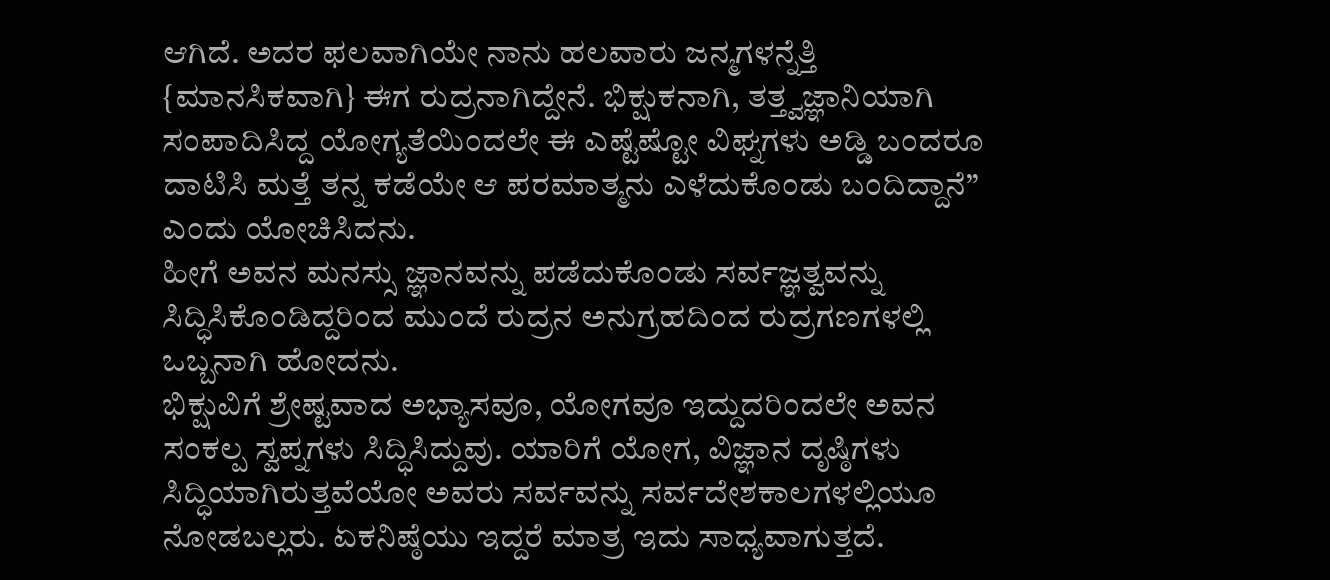ಆಗಿದೆ. ಅದರ ಫಲವಾಗಿಯೇ ನಾನು ಹಲವಾರು ಜನ್ಮಗಳನ್ನೆತ್ತಿ {ಮಾನಸಿಕವಾಗಿ} ಈಗ ರುದ್ರನಾಗಿದ್ದೇನೆ. ಭಿಕ್ಷುಕನಾಗಿ, ತತ್ತ್ವಜ್ಞಾನಿಯಾಗಿ ಸಂಪಾದಿಸಿದ್ದ ಯೋಗ್ಯತೆಯಿಂದಲೇ ಈ ಎಷ್ಟೆಷ್ಟೋ ವಿಘ್ನಗಳು ಅಡ್ಡಿ ಬಂದರೂ ದಾಟಿಸಿ ಮತ್ತೆ ತನ್ನ ಕಡೆಯೇ ಆ ಪರಮಾತ್ಮನು ಎಳೆದುಕೊಂಡು ಬಂದಿದ್ದಾನೆ” ಎಂದು ಯೋಚಿಸಿದನು.
ಹೀಗೆ ಅವನ ಮನಸ್ಸು ಜ್ಞಾನವನ್ನು ಪಡೆದುಕೊಂಡು ಸರ್ವಜ್ಞತ್ವವನ್ನು ಸಿದ್ಧಿಸಿಕೊಂಡಿದ್ದರಿಂದ ಮುಂದೆ ರುದ್ರನ ಅನುಗ್ರಹದಿಂದ ರುದ್ರಗಣಗಳಲ್ಲಿ ಒಬ್ಬನಾಗಿ ಹೋದನು.
ಭಿಕ್ಷುವಿಗೆ ಶ್ರೇಷ್ಟವಾದ ಅಭ್ಯಾಸವೂ, ಯೋಗವೂ ಇದ್ದುದರಿಂದಲೇ ಅವನ ಸಂಕಲ್ಪ ಸ್ವಪ್ನಗಳು ಸಿದ್ಧಿಸಿದ್ದುವು. ಯಾರಿಗೆ ಯೋಗ, ವಿಜ್ಞಾನ ದೃಷ್ಠಿಗಳು ಸಿದ್ಧಿಯಾಗಿರುತ್ತವೆಯೋ ಅವರು ಸರ್ವವನ್ನು ಸರ್ವದೇಶಕಾಲಗಳಲ್ಲಿಯೂ ನೋಡಬಲ್ಲರು. ಏಕನಿಷ್ಠೆಯು ಇದ್ದರೆ ಮಾತ್ರ ಇದು ಸಾಧ್ಯವಾಗುತ್ತದೆ.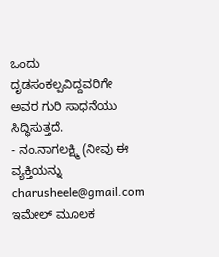ಒಂದು ದೃಡಸಂಕಲ್ಪವಿದ್ದವರಿಗೇ ಅವರ ಗುರಿ ಸಾಧನೆಯು ಸಿದ್ಧಿಸುತ್ತದೆ.
- ನಂ.ನಾಗಲಕ್ಷ್ಮಿ (ನೀವು ಈ ವ್ಯಕ್ತಿಯನ್ನು charusheele@gmail.com ಇಮೇಲ್ ಮೂಲಕ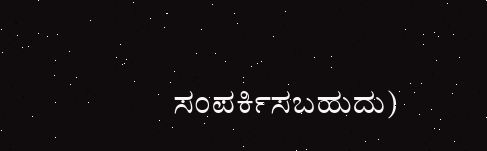ಸಂಪರ್ಕಿಸಬಹುದು)